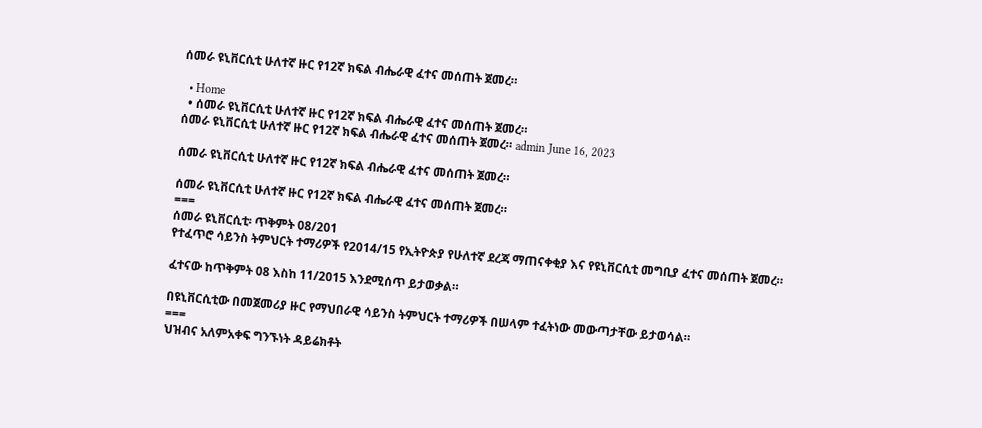ሰመራ ዩኒቨርሲቲ ሁለተኛ ዙር የ12ኛ ክፍል ብሔራዊ ፈተና መሰጠት ጀመረ።

  • Home
  • ሰመራ ዩኒቨርሲቲ ሁለተኛ ዙር የ12ኛ ክፍል ብሔራዊ ፈተና መሰጠት ጀመረ።
ሰመራ ዩኒቨርሲቲ ሁለተኛ ዙር የ12ኛ ክፍል ብሔራዊ ፈተና መሰጠት ጀመረ። admin June 16, 2023

ሰመራ ዩኒቨርሲቲ ሁለተኛ ዙር የ12ኛ ክፍል ብሔራዊ ፈተና መሰጠት ጀመረ።

ሰመራ ዩኒቨርሲቲ ሁለተኛ ዙር የ12ኛ ክፍል ብሔራዊ ፈተና መሰጠት ጀመረ።
===
ሰመራ ዩኒቨርሲቲ፡ ጥቅምት 08/201
የተፈጥሮ ሳይንስ ትምህርት ተማሪዎች የ2014/15 የኢትዮጵያ የሁለተኛ ደረጃ ማጠናቀቂያ እና የዩኒቨርሲቲ መግቢያ ፈተና መሰጠት ጀመረ።

ፈተናው ከጥቅምት 08 እስከ 11/2015 እንደሚሰጥ ይታወቃል።

በዩኒቨርሲቲው በመጀመሪያ ዙር የማህበራዊ ሳይንስ ትምህርት ተማሪዎች በሠላም ተፈትነው መውጣታቸው ይታወሳል።
===
ህዝብና አለምአቀፍ ግንኙነት ዳይሬክቶት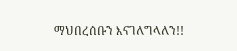ማህበረሰቡን እናገለግላለን!!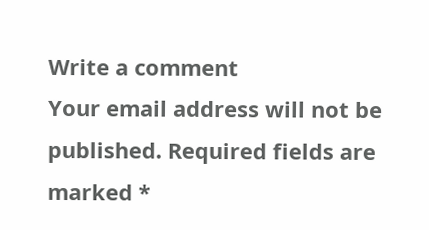Write a comment
Your email address will not be published. Required fields are marked *